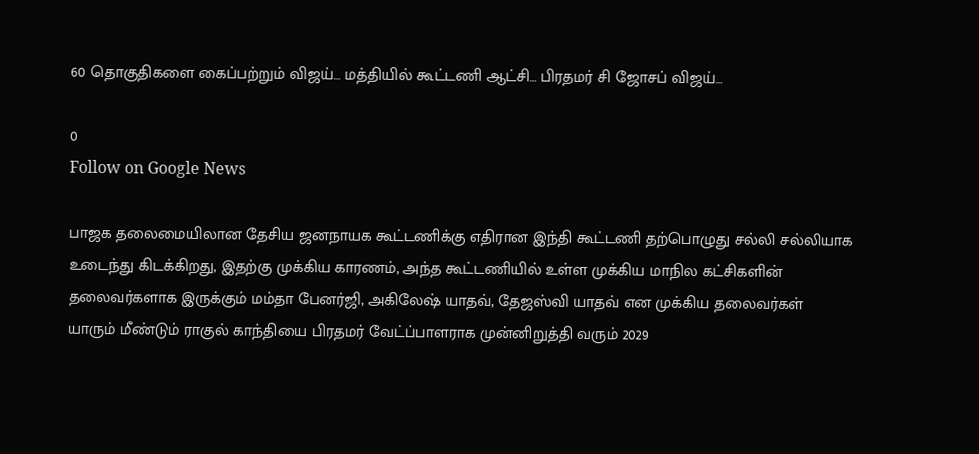60 தொகுதிகளை கைப்பற்றும் விஜய்… மத்தியில் கூட்டணி ஆட்சி… பிரதமர் சி ஜோசப் விஜய்…

0
Follow on Google News

பாஜக தலைமையிலான தேசிய ஜனநாயக கூட்டணிக்கு எதிரான இந்தி கூட்டணி தற்பொழுது சல்லி சல்லியாக உடைந்து கிடக்கிறது, இதற்கு முக்கிய காரணம், அந்த கூட்டணியில் உள்ள முக்கிய மாநில கட்சிகளின் தலைவர்களாக இருக்கும் மம்தா பேனர்ஜி, அகிலேஷ் யாதவ், தேஜஸ்வி யாதவ் என முக்கிய தலைவர்கள் யாரும் மீண்டும் ராகுல் காந்தியை பிரதமர் வேட்ப்பாளராக முன்னிறுத்தி வரும் 2029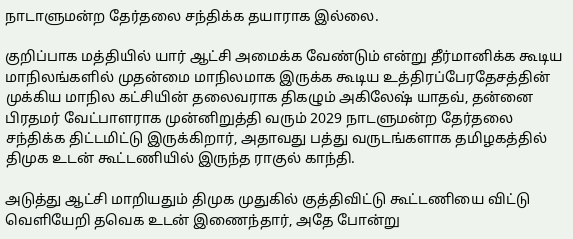நாடாளுமன்ற தேர்தலை சந்திக்க தயாராக இல்லை.

குறிப்பாக மத்தியில் யார் ஆட்சி அமைக்க வேண்டும் என்று தீர்மானிக்க கூடிய மாநிலங்களில் முதன்மை மாநிலமாக இருக்க கூடிய உத்திரப்பேரதேசத்தின் முக்கிய மாநில கட்சியின் தலைவராக திகழும் அகிலேஷ் யாதவ், தன்னை பிரதமர் வேட்பாளராக முன்னிறுத்தி வரும் 2029 நாடளுமன்ற தேர்தலை சந்திக்க திட்டமிட்டு இருக்கிறார், அதாவது பத்து வருடங்களாக தமிழகத்தில் திமுக உடன் கூட்டணியில் இருந்த ராகுல் காந்தி.

அடுத்து ஆட்சி மாறியதும் திமுக முதுகில் குத்திவிட்டு கூட்டணியை விட்டு வெளியேறி தவெக உடன் இணைந்தார், அதே போன்று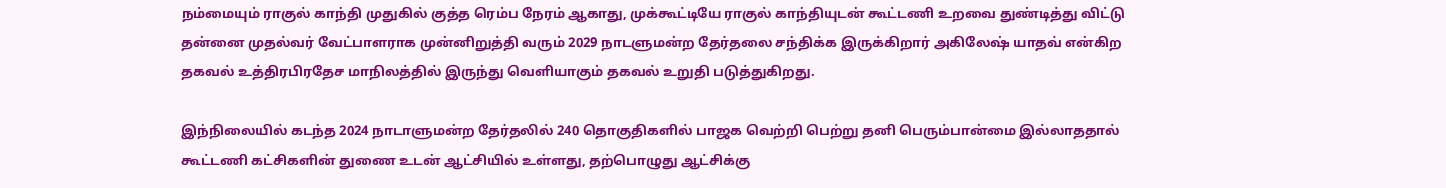நம்மையும் ராகுல் காந்தி முதுகில் குத்த ரெம்ப நேரம் ஆகாது, முக்கூட்டியே ராகுல் காந்தியுடன் கூட்டணி உறவை துண்டித்து விட்டு தன்னை முதல்வர் வேட்பாளராக முன்னிறுத்தி வரும் 2029 நாடளுமன்ற தேர்தலை சந்திக்க இருக்கிறார் அகிலேஷ் யாதவ் என்கிற தகவல் உத்திரபிரதேச மாநிலத்தில் இருந்து வெளியாகும் தகவல் உறுதி படுத்துகிறது.

இந்நிலையில் கடந்த 2024 நாடாளுமன்ற தேர்தலில் 240 தொகுதிகளில் பாஜக வெற்றி பெற்று தனி பெரும்பான்மை இல்லாததால் கூட்டணி கட்சிகளின் துணை உடன் ஆட்சியில் உள்ளது, தற்பொழுது ஆட்சிக்கு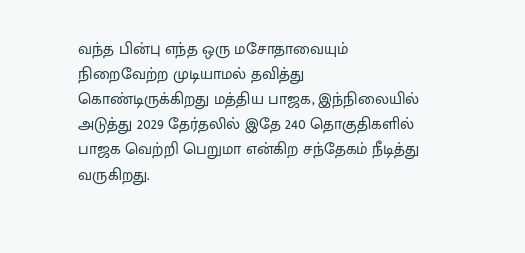வந்த பின்பு எந்த ஒரு மசோதாவையும் நிறைவேற்ற முடியாமல் தவித்து கொண்டிருக்கிறது மத்திய பாஜக, இந்நிலையில் அடுத்து 2029 தேர்தலில் இதே 240 தொகுதிகளில் பாஜக வெற்றி பெறுமா என்கிற சந்தேகம் நீடித்து வருகிறது.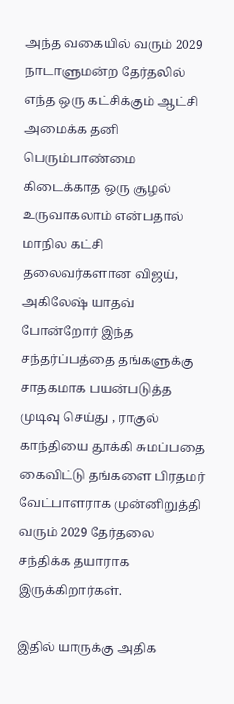அந்த வகையில் வரும் 2029 நாடாளுமன்ற தேர்தலில் எந்த ஒரு கட்சிக்கும் ஆட்சி அமைக்க தனி பெரும்பாண்மை கிடைக்காத ஒரு சூழல் உருவாகலாம் என்பதால் மாநில கட்சி தலைவர்களான விஜய், அகிலேஷ் யாதவ் போன்றோர் இந்த சந்தர்ப்பத்தை தங்களுக்கு சாதகமாக பயன்படுத்த முடிவு செய்து , ராகுல் காந்தியை தூக்கி சுமப்பதை கைவிட்டு தங்களை பிரதமர் வேட்பாளராக முன்னிறுத்தி வரும் 2029 தேர்தலை சந்திக்க தயாராக இருக்கிறார்கள்.

இதில் யாருக்கு அதிக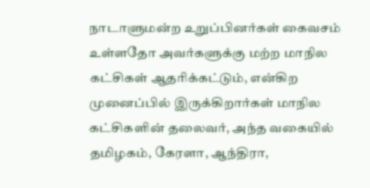நாடாளுமன்ற உறுப்பினர்கள் கைவசம் உள்ளதோ அவர்களுக்கு மற்ற மாநில கட்சிகள் ஆதரிக்கட்டும், என்கிற முனைப்பில் இருக்கிறார்கள் மாநில கட்சிகளின் தலைவர், அந்த வகையில் தமிழகம், கேரளா, ஆந்திரா,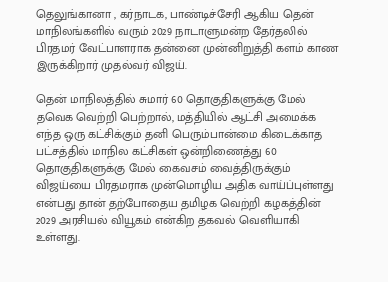தெலுங்கானா , கர்நாடக, பாண்டிச்சேரி ஆகிய தென் மாநிலங்களில் வரும் 2029 நாடாளுமன்ற தேர்தலில் பிரதமர் வேட்பாளராக தன்னை முன்னிறுத்தி களம் காண இருக்கிறார் முதல்வர் விஜய்.

தென் மாநிலத்தில் சுமார் 60 தொகுதிகளுக்கு மேல் தவெக வெற்றி பெற்றால், மத்தியில் ஆட்சி அமைக்க எந்த ஒரு கட்சிக்கும் தனி பெரும்பான்மை கிடைக்காத பட்சத்தில் மாநில கட்சிகள் ஒன்றிணைத்து 60 தொகுதிகளுக்கு மேல் கைவசம் வைத்திருக்கும் விஜய்யை பிரதமராக முன்மொழிய அதிக வாய்ப்புள்ளது என்பது தான் தற்போதைய தமிழக வெற்றி கழகத்தின் 2029 அரசியல் வியூகம் என்கிற தகவல் வெளியாகி உள்ளது.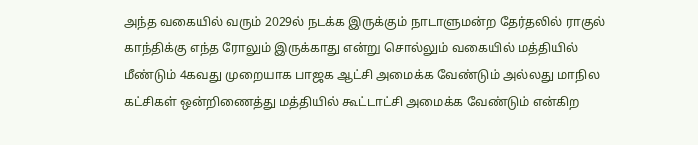அந்த வகையில் வரும் 2029ல் நடக்க இருக்கும் நாடாளுமன்ற தேர்தலில் ராகுல் காந்திக்கு எந்த ரோலும் இருக்காது என்று சொல்லும் வகையில் மத்தியில் மீண்டும் 4கவது முறையாக பாஜக ஆட்சி அமைக்க வேண்டும் அல்லது மாநில கட்சிகள் ஒன்றிணைத்து மத்தியில் கூட்டாட்சி அமைக்க வேண்டும் என்கிற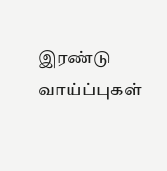இரண்டு வாய்ப்புகள்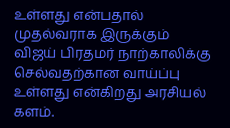உள்ளது என்பதால் முதல்வராக இருக்கும் விஜய் பிரதமர் நாற்காலிக்கு செல்வதற்கான வாய்ப்பு உள்ளது என்கிறது அரசியல் களம்.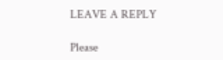LEAVE A REPLY

Please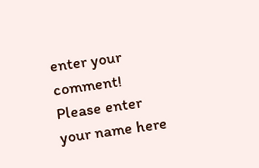enter your comment!
Please enter your name here